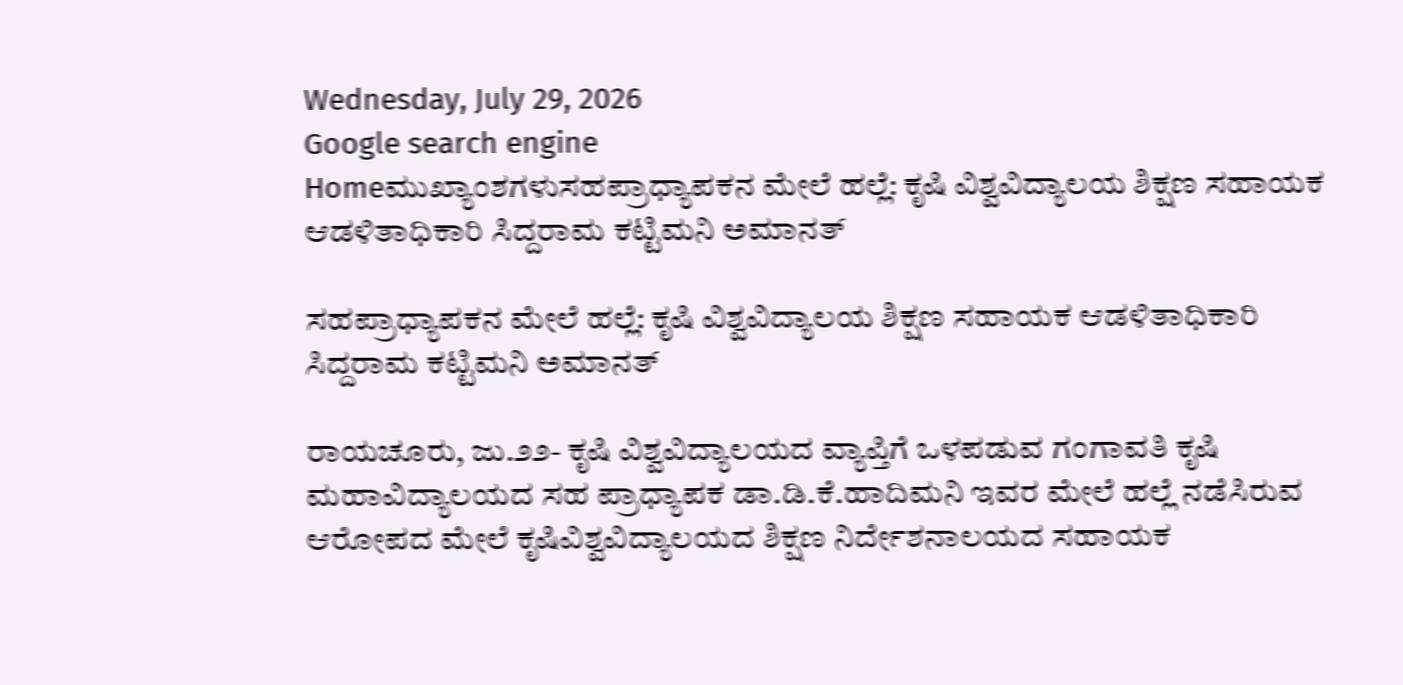Wednesday, July 29, 2026
Google search engine
Homeಮುಖ್ಯಾಂಶಗಳುಸಹಪ್ರಾಧ್ಯಾಪಕನ ಮೇಲೆ ಹಲ್ಲೆ: ಕೃಷಿ ವಿಶ್ವವಿದ್ಯಾಲಯ ಶಿಕ್ಷಣ ಸಹಾಯಕ ಆಡಳಿತಾಧಿಕಾರಿ ಸಿದ್ದರಾಮ ಕಟ್ಟಿಮನಿ ಅಮಾನತ್

ಸಹಪ್ರಾಧ್ಯಾಪಕನ ಮೇಲೆ ಹಲ್ಲೆ: ಕೃಷಿ ವಿಶ್ವವಿದ್ಯಾಲಯ ಶಿಕ್ಷಣ ಸಹಾಯಕ ಆಡಳಿತಾಧಿಕಾರಿ ಸಿದ್ದರಾಮ ಕಟ್ಟಿಮನಿ ಅಮಾನತ್

ರಾಯಚೂರು, ಜು.೨೨- ಕೃಷಿ ವಿಶ್ವವಿದ್ಯಾಲಯದ ವ್ಯಾಪ್ತಿಗೆ ಒಳಪಡುವ ಗಂಗಾವತಿ ಕೃಷಿ ಮಹಾವಿದ್ಯಾಲಯದ ಸಹ ಪ್ರಾಧ್ಯಾಪಕ ಡಾ.ಡಿ.ಕೆ.ಹಾದಿಮನಿ ಇವರ ಮೇಲೆ ಹಲ್ಲೆ ನಡೆಸಿರುವ ಆರೋಪದ ಮೇಲೆ ಕೃಷಿವಿಶ್ವವಿದ್ಯಾಲಯದ ಶಿಕ್ಷಣ ನಿರ್ದೇಶನಾಲಯದ ಸಹಾಯಕ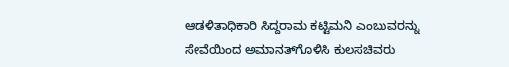ಆಡಳಿತಾಧಿಕಾರಿ ಸಿದ್ದರಾಮ ಕಟ್ಟಿಮನಿ ಎಂಬುವರನ್ನು ಸೇವೆಯಿಂದ ಅಮಾನತ್‌ಗೊಳಿಸಿ ಕುಲಸಚಿವರು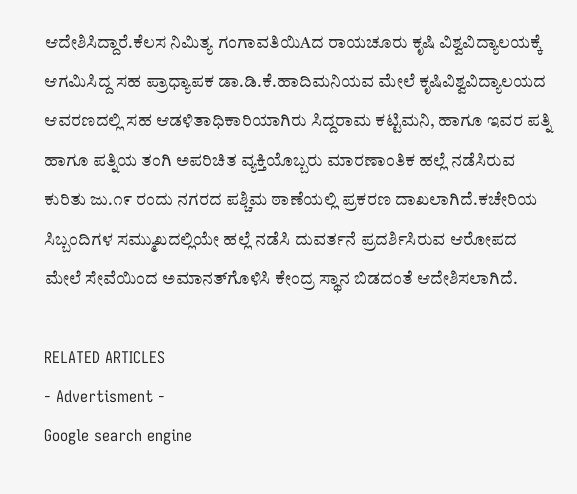ಆದೇಶಿಸಿದ್ದಾರೆ.ಕೆಲಸ ನಿಮಿತ್ಯ ಗಂಗಾವತಿಯಿAದ ರಾಯಚೂರು ಕೃಷಿ ವಿಶ್ವವಿದ್ಯಾಲಯಕ್ಕೆ ಆಗಮಿಸಿದ್ದ ಸಹ ಪ್ರಾಧ್ಯಾಪಕ ಡಾ.ಡಿ.ಕೆ.ಹಾದಿಮನಿಯವ ಮೇಲೆ ಕೃಷಿವಿಶ್ವವಿದ್ಯಾಲಯದ ಆವರಣದಲ್ಲಿ ಸಹ ಆಡಳಿತಾಧಿಕಾರಿಯಾಗಿರು ಸಿದ್ದರಾಮ ಕಟ್ಟಿಮನಿ, ಹಾಗೂ ಇವರ ಪತ್ನಿ ಹಾಗೂ ಪತ್ನಿಯ ತಂಗಿ ಅಪರಿಚಿತ ವ್ಯಕ್ತಿಯೊಬ್ಬರು ಮಾರಣಾಂತಿಕ ಹಲ್ಲೆ ನಡೆಸಿರುವ ಕುರಿತು ಜು.೧೯ ರಂದು ನಗರದ ಪಶ್ಚಿಮ ಠಾಣೆಯಲ್ಲಿ ಪ್ರಕರಣ ದಾಖಲಾಗಿದೆ.ಕಚೇರಿಯ ಸಿಬ್ಬಂದಿಗಳ ಸಮ್ಮುಖದಲ್ಲಿಯೇ ಹಲ್ಲೆ ನಡೆಸಿ ದುವರ್ತನೆ ಪ್ರದರ್ಶಿಸಿರುವ ಆರೋಪದ ಮೇಲೆ ಸೇವೆಯಿಂದ ಅಮಾನತ್‌ಗೊಳಿಸಿ ಕೇಂದ್ರ ಸ್ಥಾನ ಬಿಡದಂತೆ ಆದೇಶಿಸಲಾಗಿದೆ.

RELATED ARTICLES
- Advertisment -
Google search engine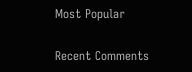Most Popular

Recent Comments